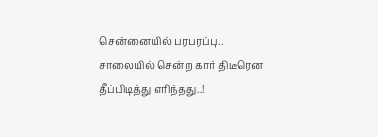சென்னையில் பரபரப்பு.. சாலையில் சென்ற கார் திடீரென தீப்பிடித்து எரிந்தது..!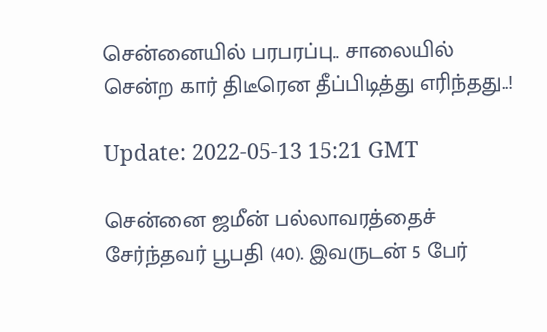சென்னையில் பரபரப்பு.. சாலையில் சென்ற கார் திடீரென தீப்பிடித்து எரிந்தது..!

Update: 2022-05-13 15:21 GMT

சென்னை ஜமீன் பல்லாவரத்தைச் சேர்ந்தவர் பூபதி (40). இவருடன் 5 பேர்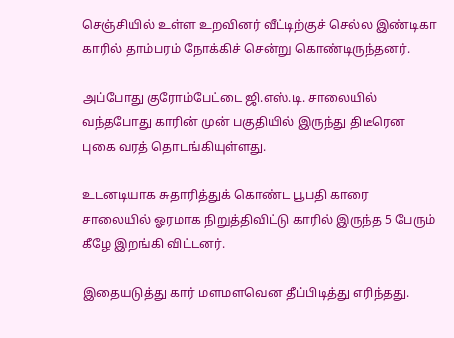செஞ்சியில் உள்ள உறவினர் வீட்டிற்குச் செல்ல இண்டிகா காரில் தாம்பரம் நோக்கிச் சென்று கொண்டிருந்தனர்.

அப்போது குரோம்பேட்டை ஜி.எஸ்.டி. சாலையில் வந்தபோது காரின் முன் பகுதியில் இருந்து திடீரென புகை வரத் தொடங்கியுள்ளது.

உடனடியாக சுதாரித்துக் கொண்ட பூபதி காரை சாலையில் ஓரமாக நிறுத்திவிட்டு காரில் இருந்த 5 பேரும் கீழே இறங்கி விட்டனர்.

இதையடுத்து கார் மளமளவென தீப்பிடித்து எரிந்தது.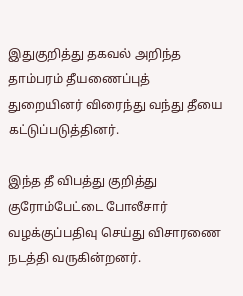இதுகுறித்து தகவல் அறிந்த தாம்பரம் தீயணைப்புத் துறையினர் விரைந்து வந்து தீயை கட்டுப்படுத்தினர்.

இந்த தீ விபத்து குறித்து குரோம்பேட்டை போலீசார் வழக்குப்பதிவு செய்து விசாரணை நடத்தி வருகின்றனர்.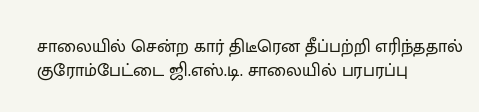சாலையில் சென்ற கார் திடீரென தீப்பற்றி எரிந்ததால் குரோம்பேட்டை ஜி.எஸ்.டி. சாலையில் பரபரப்பு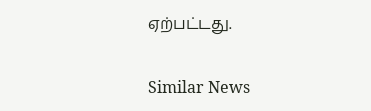ஏற்பட்டது.

Similar News